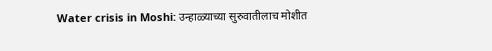Water crisis in Moshi: उन्हाळ्याच्या सुरुवातीलाच मोशीत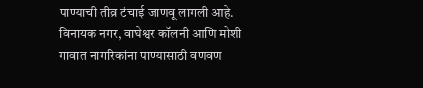पाण्याची तीव्र टंचाई जाणवू लागली आहे. विनायक नगर, वाघेश्वर कॉलनी आणि मोशी गावात नागरिकांना पाण्यासाठी वणवण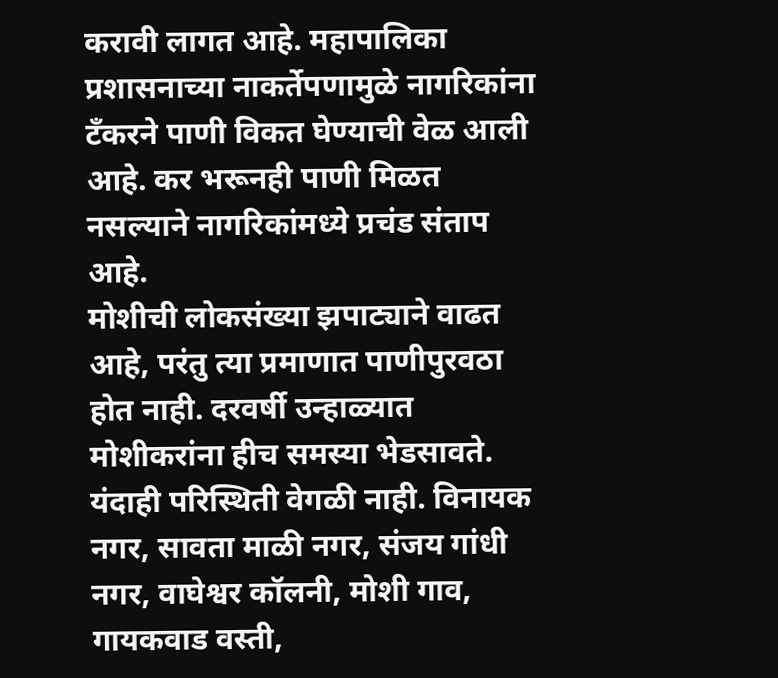करावी लागत आहे. महापालिका प्रशासनाच्या नाकर्तेपणामुळे नागरिकांना टँकरने पाणी विकत घेण्याची वेळ आली आहे. कर भरूनही पाणी मिळत नसल्याने नागरिकांमध्ये प्रचंड संताप आहे.
मोशीची लोकसंख्या झपाट्याने वाढत आहे, परंतु त्या प्रमाणात पाणीपुरवठा होत नाही. दरवर्षी उन्हाळ्यात मोशीकरांना हीच समस्या भेडसावते. यंदाही परिस्थिती वेगळी नाही. विनायक नगर, सावता माळी नगर, संजय गांधी नगर, वाघेश्वर कॉलनी, मोशी गाव, गायकवाड वस्ती,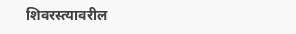शिवरस्त्यावरील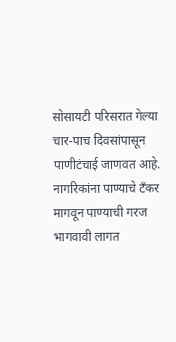सोसायटी परिसरात गेल्या चार-पाच दिवसांपासून पाणीटंचाई जाणवत आहे.
नागरिकांना पाण्याचे टँकर मागवून पाण्याची गरज भागवावी लागत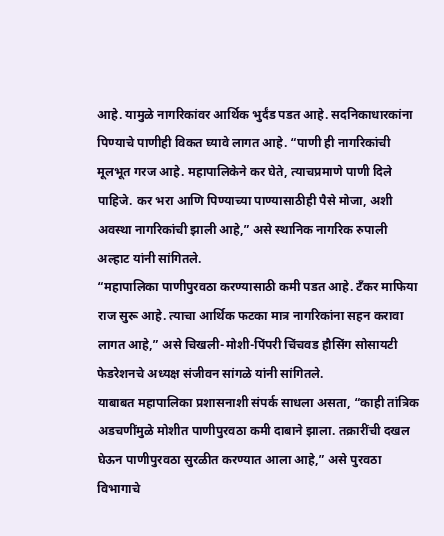आहे. यामुळे नागरिकांवर आर्थिक भुर्दंड पडत आहे. सदनिकाधारकांना पिण्याचे पाणीही विकत घ्यावे लागत आहे. “पाणी ही नागरिकांची मूलभूत गरज आहे. महापालिकेने कर घेते, त्याचप्रमाणे पाणी दिले पाहिजे. कर भरा आणि पिण्याच्या पाण्यासाठीही पैसे मोजा, अशी अवस्था नागरिकांची झाली आहे,” असे स्थानिक नागरिक रुपाली अल्हाट यांनी सांगितले.
“महापालिका पाणीपुरवठा करण्यासाठी कमी पडत आहे. टँकर माफिया राज सुरू आहे. त्याचा आर्थिक फटका मात्र नागरिकांना सहन करावा लागत आहे,” असे चिखली-मोशी-पिंपरी चिंचवड हौसिंग सोसायटी फेडरेशनचे अध्यक्ष संजीवन सांगळे यांनी सांगितले.
याबाबत महापालिका प्रशासनाशी संपर्क साधला असता, “काही तांत्रिक अडचणींमुळे मोशीत पाणीपुरवठा कमी दाबाने झाला. तक्रारींची दखल घेऊन पाणीपुरवठा सुरळीत करण्यात आला आहे,” असे पुरवठा विभागाचे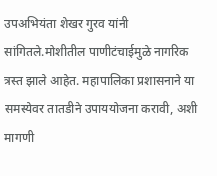उपअभियंता शेखर गुरव यांनी सांगितले.मोशीतील पाणीटंचाईमुळे नागरिक त्रस्त झाले आहेत. महापालिका प्रशासनाने या समस्येवर तातडीने उपाययोजना करावी, अशी मागणी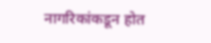नागरिकांकडून होत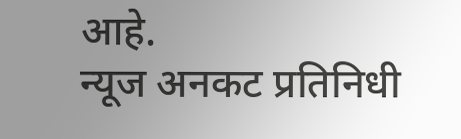आहे.
न्यूज अनकट प्रतिनिधी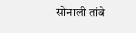सोनाली तांबे